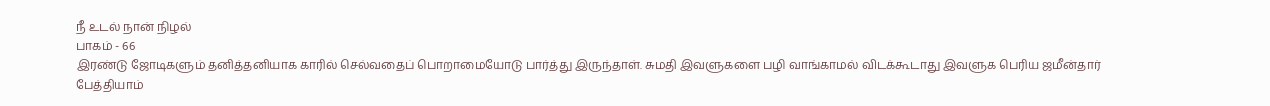நீ உடல் நான் நிழல்
பாகம் - 66
இரண்டு ஜோடிகளும் தனித்தனியாக காரில் செல்வதைப் பொறாமையோடு பார்த்து இருந்தாள். சுமதி இவளுகளை பழி வாங்காமல் விடக்கூடாது இவளுக பெரிய ஜமீன்தார் பேத்தியாம்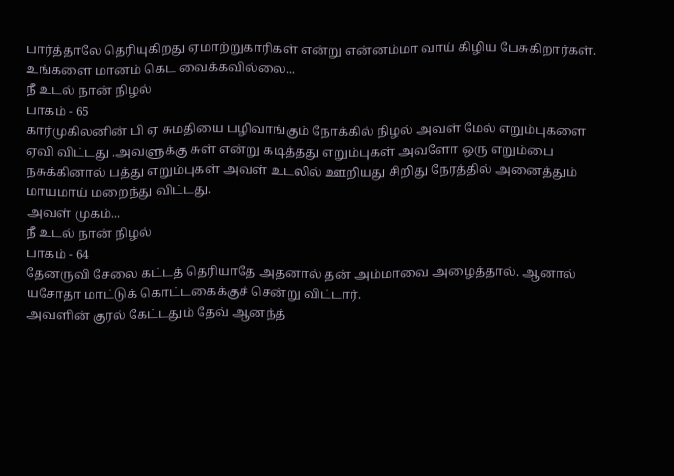பார்த்தாலே தெரியுகிறது ஏமாற்றுகாரிகள் என்று என்னம்மா வாய் கிழிய பேசுகிறார்கள்.
உங்களை மானம் கெட வைக்கவில்லை...
நீ உடல் நான் நிழல்
பாகம் - 65
கார்முகிலனின் பி ஏ சுமதியை பழிவாங்கும் நோக்கில் நிழல் அவள் மேல் எறும்புகளை ஏவி விட்டது .அவளுக்கு சுள் என்று கடித்தது எறும்புகள் அவளோ ஒரு எறும்பை நசுக்கினால் பத்து எறும்புகள் அவள் உடலில் ஊறியது சிறிது நேரத்தில் அனைத்தும் மாயமாய் மறைந்து விட்டது.
அவள் முகம்...
நீ உடல் நான் நிழல்
பாகம் - 64
தேனருவி சேலை கட்டத் தெரியாதே அதனால் தன் அம்மாவை அழைத்தால். ஆனால் யசோதா மாட்டுக் கொட்டகைக்குச் சென்று விட்டார்.
அவளின் குரல் கேட்டதும் தேவ் ஆனந்த்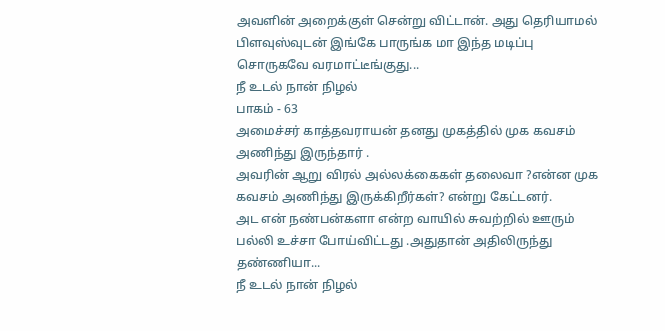அவளின் அறைக்குள் சென்று விட்டான். அது தெரியாமல் பிளவுஸ்வுடன் இங்கே பாருங்க மா இந்த மடிப்பு சொருகவே வரமாட்டீங்குது...
நீ உடல் நான் நிழல்
பாகம் - 63
அமைச்சர் காத்தவராயன் தனது முகத்தில் முக கவசம் அணிந்து இருந்தார் .
அவரின் ஆறு விரல் அல்லக்கைகள் தலைவா ?என்ன முக கவசம் அணிந்து இருக்கிறீர்கள்? என்று கேட்டனர்.
அட என் நண்பன்களா என்ற வாயில் சுவற்றில் ஊரும் பல்லி உச்சா போய்விட்டது .அதுதான் அதிலிருந்து தண்ணியா...
நீ உடல் நான் நிழல்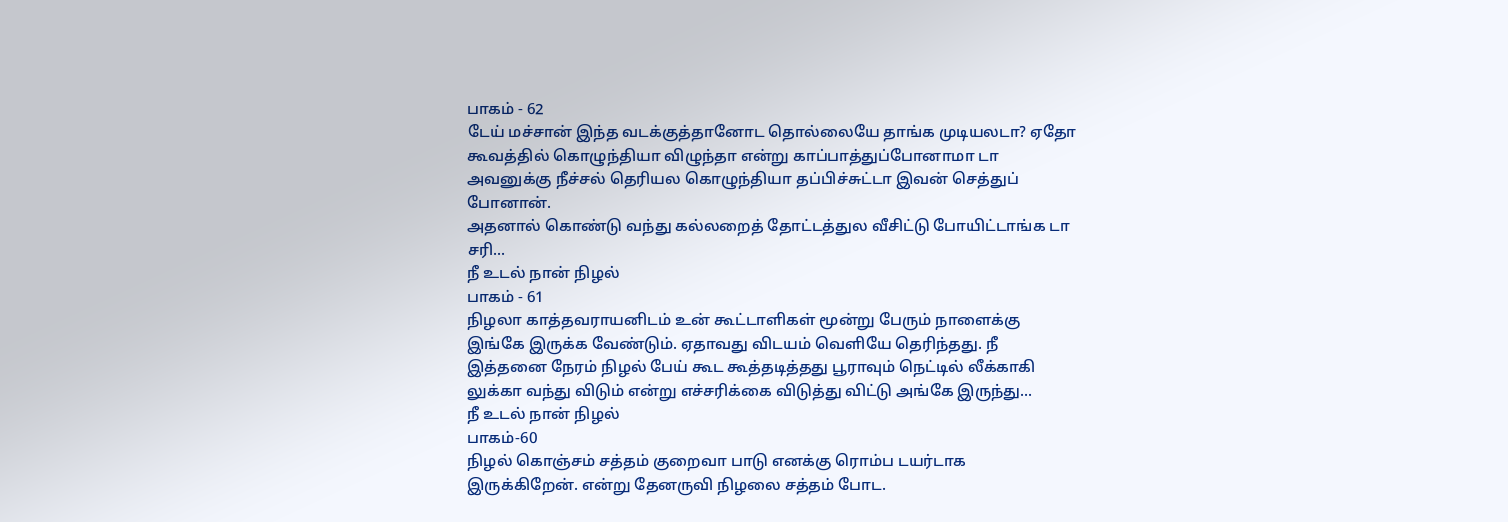பாகம் - 62
டேய் மச்சான் இந்த வடக்குத்தானோட தொல்லையே தாங்க முடியலடா? ஏதோ கூவத்தில் கொழுந்தியா விழுந்தா என்று காப்பாத்துப்போனாமா டா அவனுக்கு நீச்சல் தெரியல கொழுந்தியா தப்பிச்சுட்டா இவன் செத்துப் போனான்.
அதனால் கொண்டு வந்து கல்லறைத் தோட்டத்துல வீசிட்டு போயிட்டாங்க டா சரி...
நீ உடல் நான் நிழல்
பாகம் - 61
நிழலா காத்தவராயனிடம் உன் கூட்டாளிகள் மூன்று பேரும் நாளைக்கு இங்கே இருக்க வேண்டும். ஏதாவது விடயம் வெளியே தெரிந்தது. நீ இத்தனை நேரம் நிழல் பேய் கூட கூத்தடித்தது பூராவும் நெட்டில் லீக்காகி லுக்கா வந்து விடும் என்று எச்சரிக்கை விடுத்து விட்டு அங்கே இருந்து...
நீ உடல் நான் நிழல்
பாகம்-60
நிழல் கொஞ்சம் சத்தம் குறைவா பாடு எனக்கு ரொம்ப டயர்டாக இருக்கிறேன். என்று தேனருவி நிழலை சத்தம் போட.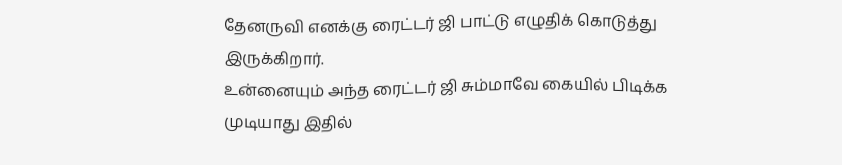தேனருவி எனக்கு ரைட்டர் ஜி பாட்டு எழுதிக் கொடுத்து இருக்கிறார்.
உன்னையும் அந்த ரைட்டர் ஜி சும்மாவே கையில் பிடிக்க முடியாது இதில்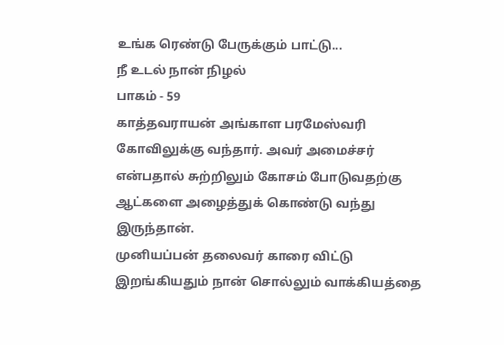உங்க ரெண்டு பேருக்கும் பாட்டு...
நீ உடல் நான் நிழல்
பாகம் - 59
காத்தவராயன் அங்காள பரமேஸ்வரி கோவிலுக்கு வந்தார். அவர் அமைச்சர் என்பதால் சுற்றிலும் கோசம் போடுவதற்கு ஆட்களை அழைத்துக் கொண்டு வந்து இருந்தான்.
முனியப்பன் தலைவர் காரை விட்டு இறங்கியதும் நான் சொல்லும் வாக்கியத்தை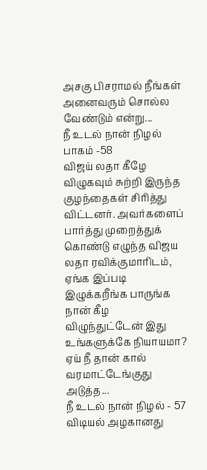அசகு பிசராமல் நீங்கள் அனைவரும் சொல்ல வேண்டும் என்று...
நீ உடல் நான் நிழல்
பாகம் -58
விஜய் லதா கீழே விழுகவும் சுற்றி இருந்த குழந்தைகள் சிரித்து விட்டனர். அவர்களைப் பார்த்து முறைத்துக் கொண்டு எழுந்த விஜய லதா ரவிக்குமாரிடம், ஏங்க இப்படி இழுக்கறீங்க பாருங்க நான் கீழ விழுந்துட்டேன் இது உங்களுக்கே நியாயமா?
ஏய் நீ தான் கால் வரமாட்டேங்குது அடுத்த...
நீ உடல் நான் நிழல் - 57
விடியல் அழகானது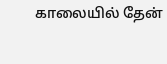காலையில் தேன்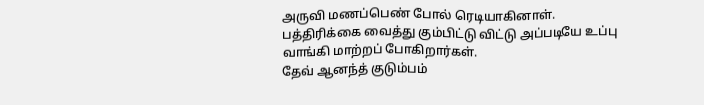அருவி மணப்பெண் போல் ரெடியாகினாள்.
பத்திரிக்கை வைத்து கும்பிட்டு விட்டு அப்படியே உப்பு வாங்கி மாற்றப் போகிறார்கள்.
தேவ் ஆனந்த் குடும்பம்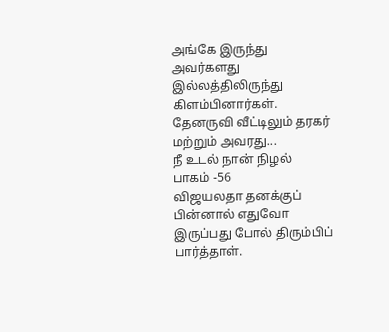அங்கே இருந்து அவர்களது இல்லத்திலிருந்து கிளம்பினார்கள்.
தேனருவி வீட்டிலும் தரகர் மற்றும் அவரது...
நீ உடல் நான் நிழல்
பாகம் -56
விஜயலதா தனக்குப் பின்னால் எதுவோ இருப்பது போல் திரும்பிப் பார்த்தாள்.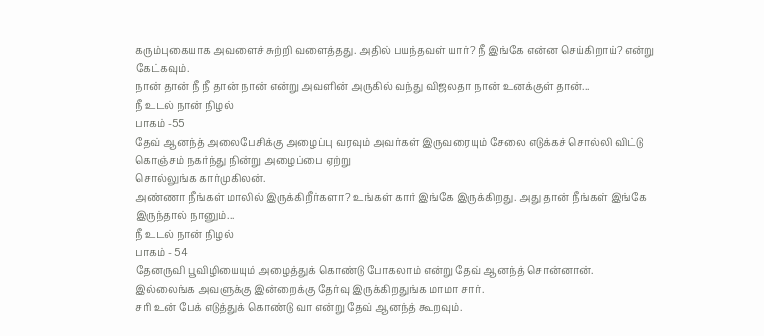கரும்புகையாக அவளைச் சுற்றி வளைத்தது. அதில் பயந்தவள் யார்? நீ இங்கே என்ன செய்கிறாய்? என்று கேட்கவும்.
நான் தான் நீ நீ தான் நான் என்று அவளின் அருகில் வந்து விஜலதா நான் உனக்குள் தான்...
நீ உடல் நான் நிழல்
பாகம் -55
தேவ் ஆனந்த் அலைபேசிக்கு அழைப்பு வரவும் அவர்கள் இருவரையும் சேலை எடுக்கச் சொல்லி விட்டு கொஞ்சம் நகர்ந்து நின்று அழைப்பை ஏற்று
சொல்லுங்க கார்முகிலன்.
அண்ணா நீங்கள் மாலில் இருக்கிறீர்களா? உங்கள் கார் இங்கே இருக்கிறது. அது தான் நீங்கள் இங்கே இருந்தால் நானும்...
நீ உடல் நான் நிழல்
பாகம் - 54
தேனருவி பூவிழியையும் அழைத்துக் கொண்டு போகலாம் என்று தேவ் ஆனந்த் சொன்னான்.
இல்லைங்க அவளுக்கு இன்றைக்கு தேர்வு இருக்கிறதுங்க மாமா சார்.
சரி உன் பேக் எடுத்துக் கொண்டு வா என்று தேவ் ஆனந்த் கூறவும்.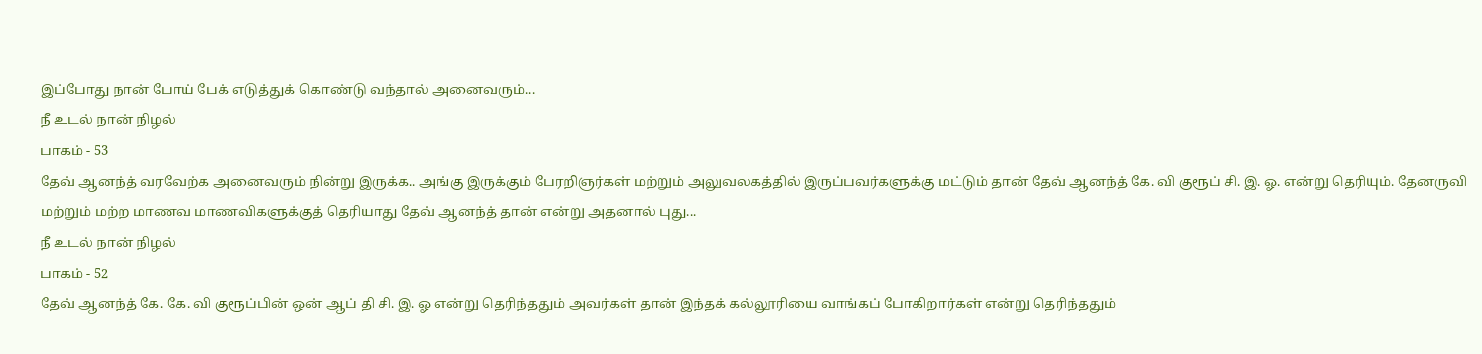இப்போது நான் போய் பேக் எடுத்துக் கொண்டு வந்தால் அனைவரும்...
நீ உடல் நான் நிழல்
பாகம் - 53
தேவ் ஆனந்த் வரவேற்க அனைவரும் நின்று இருக்க.. அங்கு இருக்கும் பேரறிஞர்கள் மற்றும் அலுவலகத்தில் இருப்பவர்களுக்கு மட்டும் தான் தேவ் ஆனந்த் கே. வி குரூப் சி. இ. ஓ. என்று தெரியும். தேனருவி மற்றும் மற்ற மாணவ மாணவிகளுக்குத் தெரியாது தேவ் ஆனந்த் தான் என்று அதனால் புது...
நீ உடல் நான் நிழல்
பாகம் - 52
தேவ் ஆனந்த் கே. கே. வி குரூப்பின் ஒன் ஆப் தி சி. இ. ஓ என்று தெரிந்ததும் அவர்கள் தான் இந்தக் கல்லூரியை வாங்கப் போகிறார்கள் என்று தெரிந்ததும்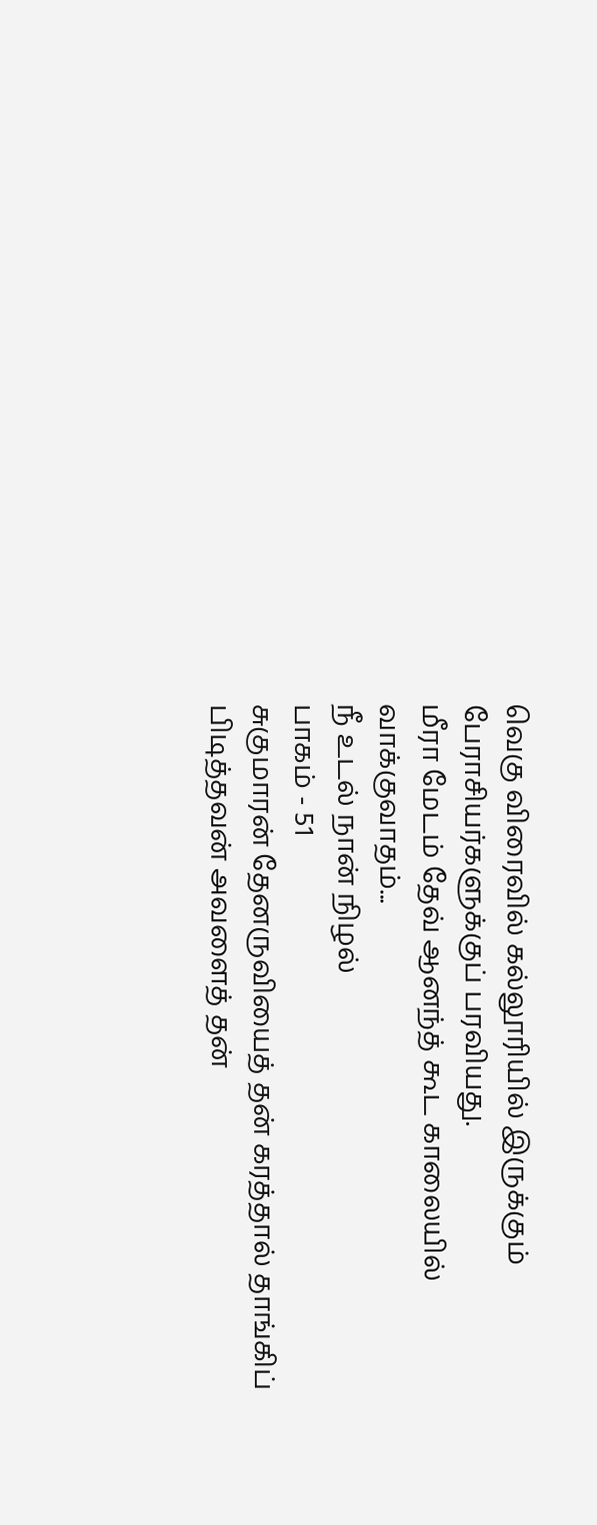வெகு விரைவில் கல்லூரியில் இருக்கும் பேராசியர்களுக்குப் பரவியது.
மீரா மேடம் தேவ் ஆனந்த் கூட காலையில் வாக்குவாதம்...
நீ உடல் நான் நிழல்
பாகம் - 51
சுகுமாரன் தேனருவியைத் தன் கரத்தால் தாங்கிப் பிடித்தவன் அவளைத் தன்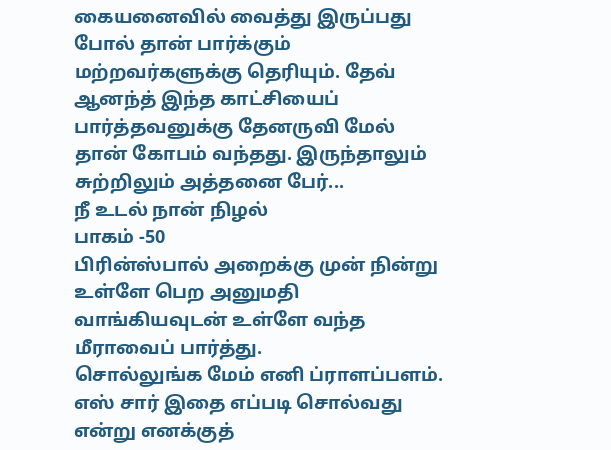கையனைவில் வைத்து இருப்பது போல் தான் பார்க்கும் மற்றவர்களுக்கு தெரியும். தேவ் ஆனந்த் இந்த காட்சியைப் பார்த்தவனுக்கு தேனருவி மேல் தான் கோபம் வந்தது. இருந்தாலும் சுற்றிலும் அத்தனை பேர்...
நீ உடல் நான் நிழல்
பாகம் -50
பிரின்ஸ்பால் அறைக்கு முன் நின்று உள்ளே பெற அனுமதி வாங்கியவுடன் உள்ளே வந்த மீராவைப் பார்த்து.
சொல்லுங்க மேம் எனி ப்ராளப்பளம்.
எஸ் சார் இதை எப்படி சொல்வது என்று எனக்குத்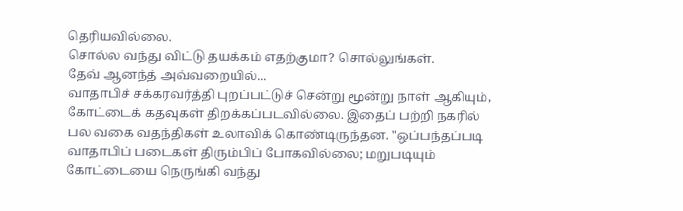தெரியவில்லை.
சொல்ல வந்து விட்டு தயக்கம் எதற்குமா? சொல்லுங்கள்.
தேவ் ஆனந்த் அவ்வறையில்...
வாதாபிச் சக்கரவர்த்தி புறப்பட்டுச் சென்று மூன்று நாள் ஆகியும், கோட்டைக் கதவுகள் திறக்கப்படவில்லை. இதைப் பற்றி நகரில் பல வகை வதந்திகள் உலாவிக் கொண்டிருந்தன. "ஒப்பந்தப்படி வாதாபிப் படைகள் திரும்பிப் போகவில்லை; மறுபடியும் கோட்டையை நெருங்கி வந்து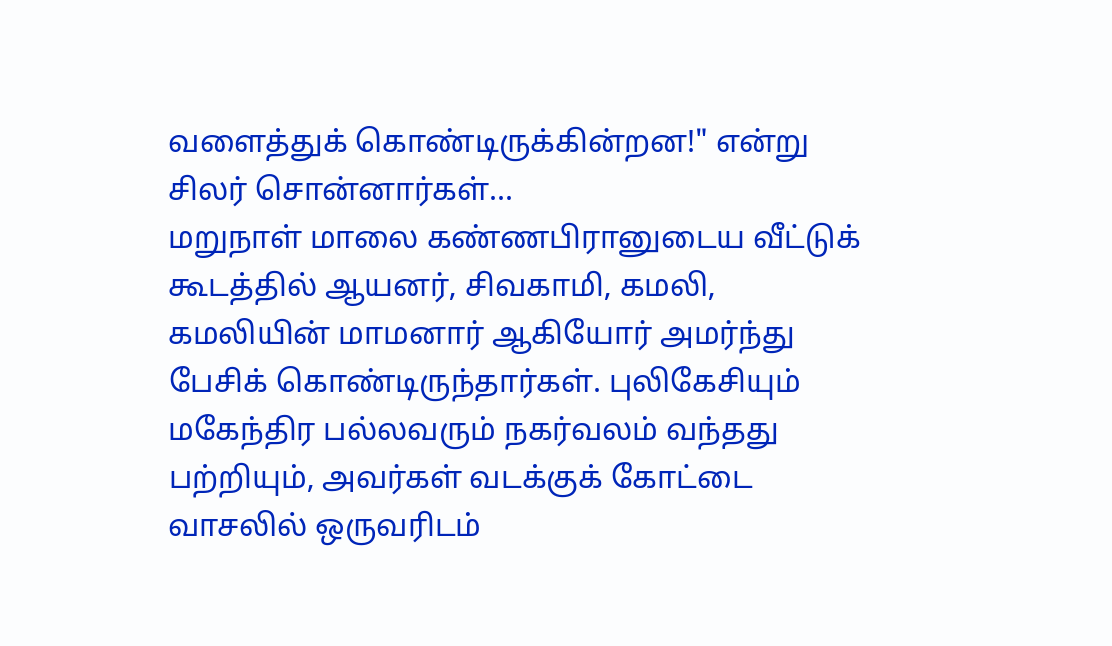வளைத்துக் கொண்டிருக்கின்றன!" என்று சிலர் சொன்னார்கள்...
மறுநாள் மாலை கண்ணபிரானுடைய வீட்டுக் கூடத்தில் ஆயனர், சிவகாமி, கமலி, கமலியின் மாமனார் ஆகியோர் அமர்ந்து பேசிக் கொண்டிருந்தார்கள். புலிகேசியும் மகேந்திர பல்லவரும் நகர்வலம் வந்தது பற்றியும், அவர்கள் வடக்குக் கோட்டை வாசலில் ஒருவரிடம்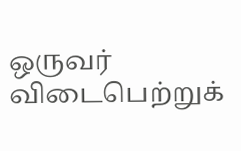ஒருவர் விடைபெற்றுக்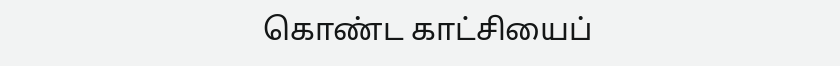கொண்ட காட்சியைப்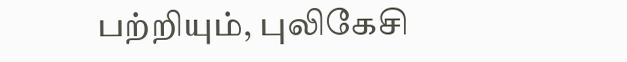பற்றியும், புலிகேசி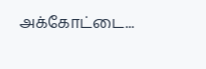அக்கோட்டை...